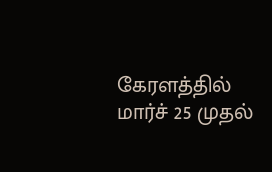கேரளத்தில் மார்ச் 25 முதல்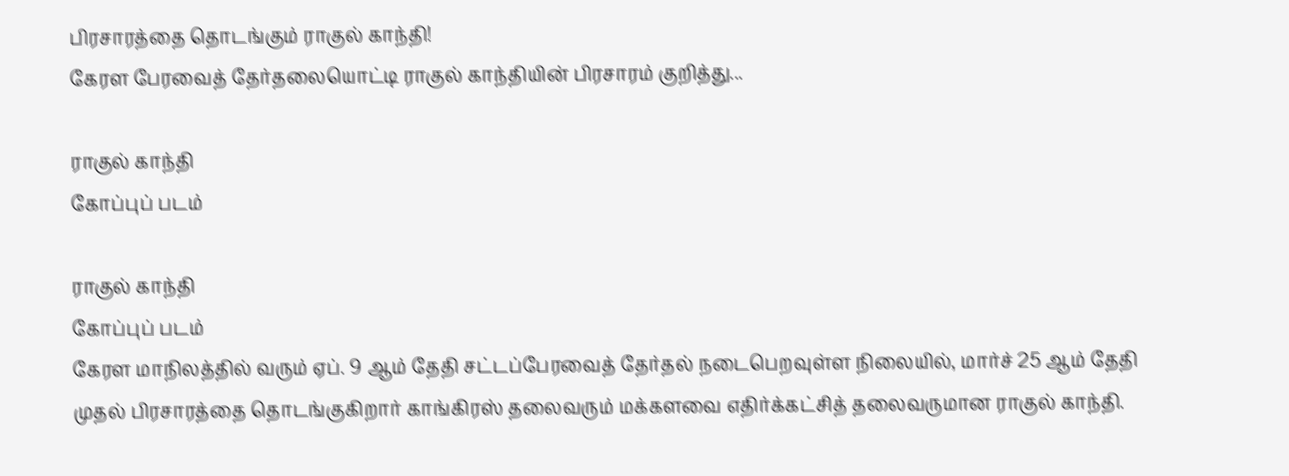பிரசாரத்தை தொடங்கும் ராகுல் காந்தி!
கேரள பேரவைத் தேர்தலையொட்டி ராகுல் காந்தியின் பிரசாரம் குறித்து...

ராகுல் காந்தி
கோப்புப் படம்

ராகுல் காந்தி
கோப்புப் படம்
கேரள மாநிலத்தில் வரும் ஏப். 9 ஆம் தேதி சட்டப்பேரவைத் தேர்தல் நடைபெறவுள்ள நிலையில், மார்ச் 25 ஆம் தேதி முதல் பிரசாரத்தை தொடங்குகிறார் காங்கிரஸ் தலைவரும் மக்களவை எதிர்க்கட்சித் தலைவருமான ராகுல் காந்தி.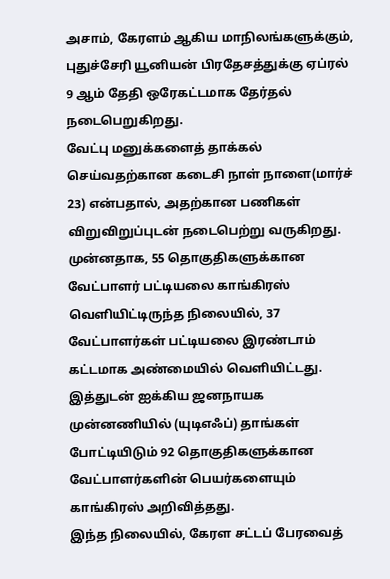அசாம், கேரளம் ஆகிய மாநிலங்களுக்கும், புதுச்சேரி யூனியன் பிரதேசத்துக்கு ஏப்ரல் 9 ஆம் தேதி ஒரேகட்டமாக தேர்தல் நடைபெறுகிறது.
வேட்பு மனுக்களைத் தாக்கல் செய்வதற்கான கடைசி நாள் நாளை(மார்ச் 23) என்பதால், அதற்கான பணிகள் விறுவிறுப்புடன் நடைபெற்று வருகிறது.
முன்னதாக, 55 தொகுதிகளுக்கான வேட்பாளர் பட்டியலை காங்கிரஸ் வெளியிட்டிருந்த நிலையில், 37 வேட்பாளர்கள் பட்டியலை இரண்டாம் கட்டமாக அண்மையில் வெளியிட்டது.
இத்துடன் ஐக்கிய ஜனநாயக முன்னணியில் (யுடிஎஃப்) தாங்கள் போட்டியிடும் 92 தொகுதிகளுக்கான வேட்பாளர்களின் பெயர்களையும் காங்கிரஸ் அறிவித்தது.
இந்த நிலையில், கேரள சட்டப் பேரவைத்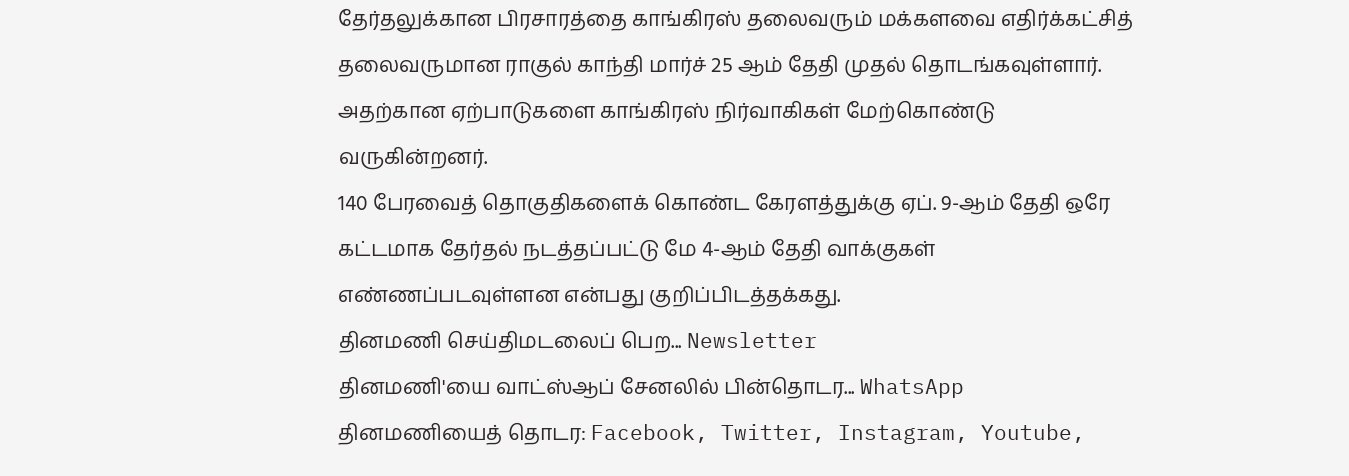தேர்தலுக்கான பிரசாரத்தை காங்கிரஸ் தலைவரும் மக்களவை எதிர்க்கட்சித் தலைவருமான ராகுல் காந்தி மார்ச் 25 ஆம் தேதி முதல் தொடங்கவுள்ளார். அதற்கான ஏற்பாடுகளை காங்கிரஸ் நிர்வாகிகள் மேற்கொண்டு வருகின்றனர்.
140 பேரவைத் தொகுதிகளைக் கொண்ட கேரளத்துக்கு ஏப். 9-ஆம் தேதி ஒரே கட்டமாக தேர்தல் நடத்தப்பட்டு மே 4-ஆம் தேதி வாக்குகள் எண்ணப்படவுள்ளன என்பது குறிப்பிடத்தக்கது.
தினமணி செய்திமடலைப் பெற... Newsletter
தினமணி'யை வாட்ஸ்ஆப் சேனலில் பின்தொடர... WhatsApp
தினமணியைத் தொடர: Facebook, Twitter, Instagram, Youtube,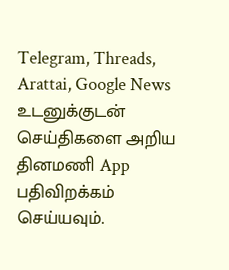Telegram, Threads, Arattai, Google News
உடனுக்குடன் செய்திகளை அறிய தினமணி App பதிவிறக்கம் செய்யவும்.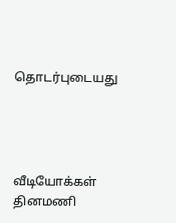தொடர்புடையது




வீடியோக்கள்
தினமணி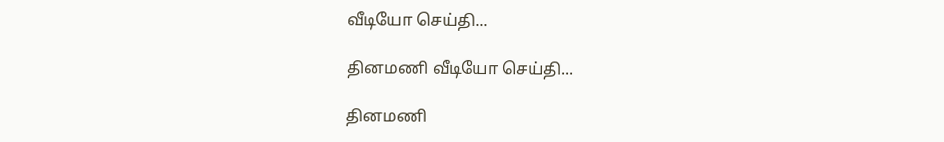வீடியோ செய்தி...

தினமணி வீடியோ செய்தி...

தினமணி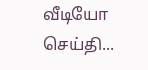வீடியோ செய்தி...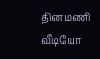தினமணி வீடியோ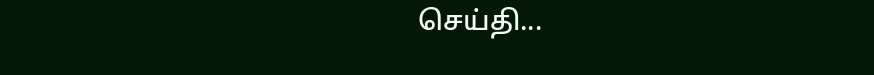செய்தி...